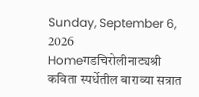Sunday, September 6, 2026
Homeगडचिरोलीनाट्यश्री कविता स्पर्धेतील बाराव्या सत्रात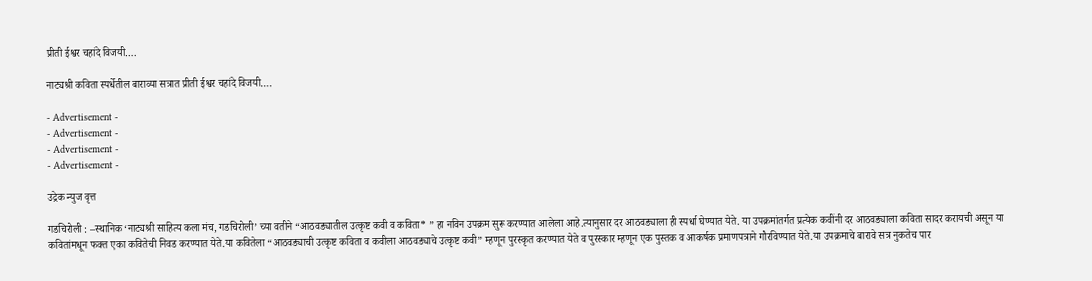प्रीती ईश्वर चहांदे विजयी….

नाट्यश्री कविता स्पर्धेतील बाराव्या सत्रात प्रीती ईश्वर चहांदे विजयी….

- Advertisement -
- Advertisement -
- Advertisement -
- Advertisement -

उद्रेक न्युज वृत्त

गडचिरोली : –स्थानिक ‘नाट्यश्री साहित्य कला मंच, गडचिरोली’ च्या वतीने “आठवड्यातील उत्कृष्ट कवी व कविता* ” हा नविन उपक्रम सुरू करण्यात आलेला आहे.त्यानुसार दर आठवड्याला ही स्पर्धा घेण्यात येते. या उपक्रमांतर्गत प्रत्येक कवींनी दर आठवड्याला कविता सादर करायची असून या कवितांमधून फक्त एका कवितेची निवड करण्यात येते.या कवितेला “आठवड्याची उत्कृष्ट कविता व कवीला आठवड्याचे उत्कृष्ट कवी” म्हणून पुरस्कृत करण्यात येते व पुरस्कार म्हणून एक पुस्तक व आकर्षक प्रमाणपत्राने गौरविण्यात येते.या उपक्रमाचे बारावे सत्र नुकतेच पार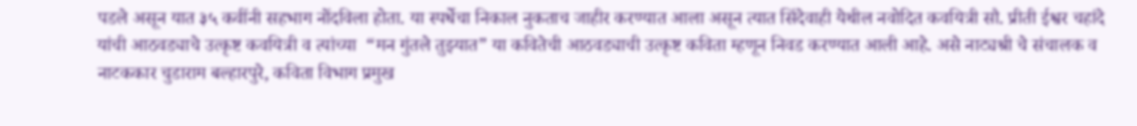पडले असून यात ३५ कवींनी सहभाग नोंदविला होता. या स्पर्धेचा निकाल नुकताच जाहीर करण्यात आला असून त्यात सिंदेवाही येथील नवोदित कवयित्री सौ. प्रीती ईश्वर चहांदे यांची आठवड्याचे उत्कृष्ट कवयित्री व त्यांच्या  “मन गुंतले तुझ्यात” या कवितेची आठवड्याची उत्कृष्ट कविता म्हणून निवड करण्यात आली आहे. असे नाट्यश्री चे संचालक व नाटककार चुडाराम बल्हारपुरे, कविता विभाग प्रमुख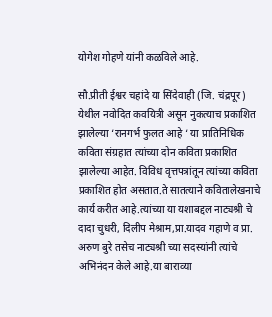योगेश गोहणे यांनी कळविले आहे.

सौ.प्रीती ईश्वर चहांदे या सिंदेवाही (जि. चंद्रपूर) येथील नवोदित कवयित्री असून नुकत्याच प्रकाशित झालेल्या ‘रानगर्भ फुलत आहे ‘ या प्रातिनिधिक कविता संग्रहात त्यांच्या दोन कविता प्रकाशित झालेल्या आहेत. विविध वृत्तपत्रांतून त्यांच्या कविता प्रकाशित होत असतात.ते सातत्याने कवितालेखनाचे कार्य करीत आहे.त्यांच्या या यशाबद्दल नाट्यश्री चे दादा चुधरी, दिलीप मेश्राम,प्रा.यादव गहाणे व प्रा. अरुण बुरे तसेच नाट्यश्री च्या सदस्यांनी त्यांचे अभिनंदन केले आहे.या बाराव्या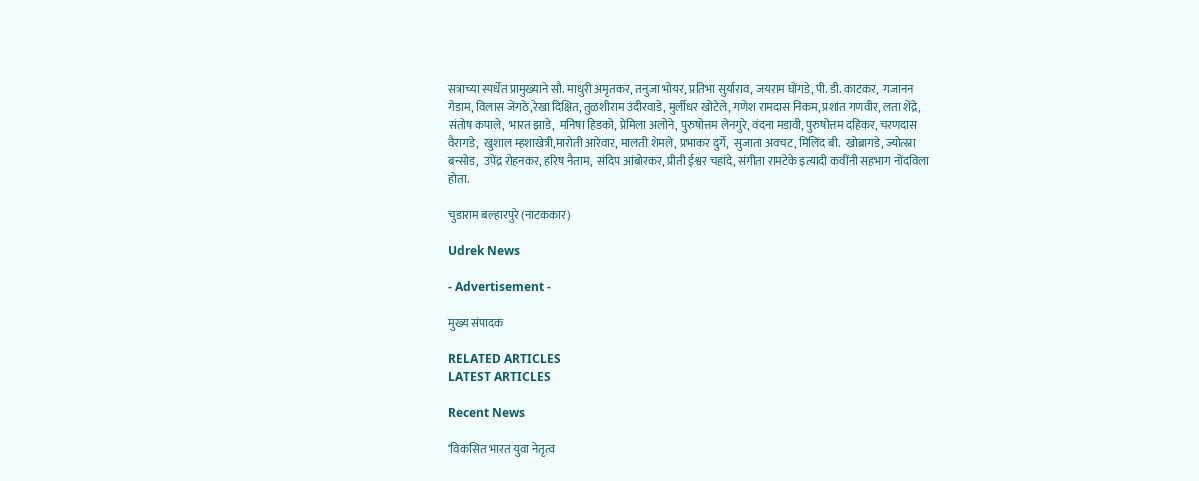सत्राच्या स्पर्धेत प्रामुख्याने सौ. माधुरी अमृतकर, तनुजा भोयर, प्रतिभा सुर्याराव, जयराम घोंगडे, पी. डी. काटकर,  गजानन गेडाम, विलास जेंगठे,रेखा दिक्षित, तुळशीराम उंदीरवाडे, मुर्लीधर खोटेले, गणेश रामदास निकम, प्रशांत गणवीर, लता शेंद्रे, संतोष कपाले,  भारत झाडे,  मनिषा हिडको, प्रेमिला अलोने, पुरुषोत्तम लेनगुरे, वंदना मडावी, पुरुषोत्तम दहिकर, चरणदास वैरागडे,  खुशाल म्हशाखेत्री,मारोती आरेवार, मालती शेमले, प्रभाकर दुर्गे,  सुजाता अवचट, मिलिंद बी.  खोब्रागडे, ज्योत्स्ना बन्सोड,  उपेंद्र रोहनकर, हरिष नैताम,  संदिप आंबोरकर, प्रीती ईश्वर चहांदे, संगीता रामटेके इत्यादी कवींनी सहभाग नोंदविला होता.

चुडाराम बल्हारपुरे (नाटककार)

Udrek News

- Advertisement -

मुख्य संपादक

RELATED ARTICLES
LATEST ARTICLES

Recent News

‘विकसित भारत युवा नेतृत्व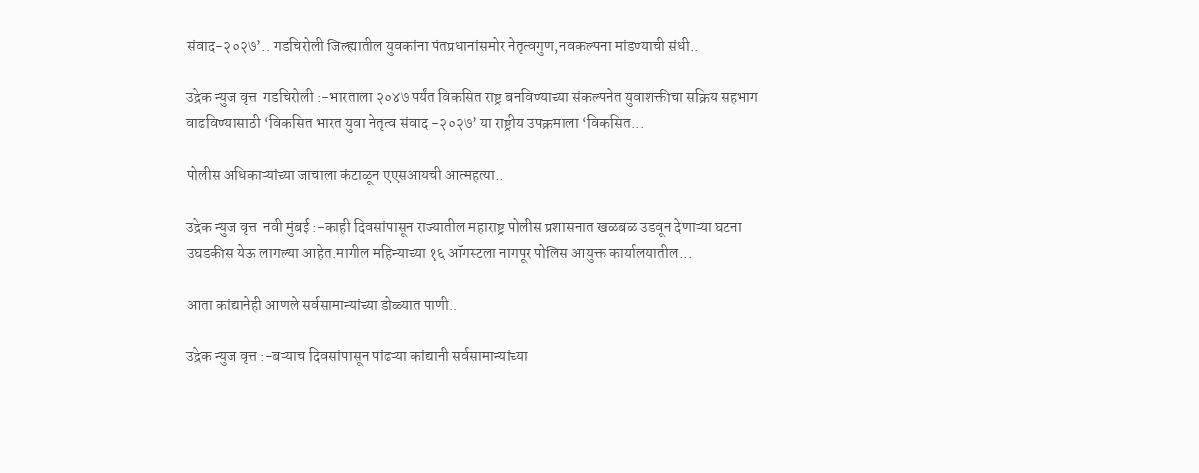संवाद-२०२७’.. गडचिरोली जिल्ह्यातील युवकांना पंतप्रधानांसमोर नेतृत्वगुण,नवकल्पना मांडण्याची संधी..

उद्रेक न्युज वृत्त  गडचिरोली :-भारताला २०४७ पर्यंत विकसित राष्ट्र बनविण्याच्या संकल्पनेत युवाशक्तीचा सक्रिय सहभाग वाढविण्यासाठी ‘विकसित भारत युवा नेतृत्व संवाद -२०२७’ या राष्ट्रीय उपक्रमाला ‘विकसित...

पोलीस अधिकाऱ्यांच्या जाचाला कंटाळून एएसआयची आत्महत्या..

उद्रेक न्युज वृत्त  नवी मुंबई :-काही दिवसांपासून राज्यातील महाराष्ट्र पोलीस प्रशासनात खळबळ उडवून देणाऱ्या घटना उघडकीस येऊ लागल्या आहेत.मागील महिन्याच्या १६ ऑगस्टला नागपूर पोलिस आयुक्त कार्यालयातील...

आता कांद्यानेही आणले सर्वसामान्यांच्या डोळ्यात पाणी..

उद्रेक न्युज वृत्त :-बऱ्याच दिवसांपासून पांढऱ्या कांद्यानी सर्वसामान्यांच्या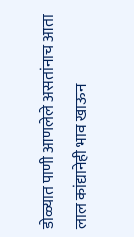डोळ्यात पाणी आणलेले असतांनाच आता लाल कांद्यानेही भाव खाऊन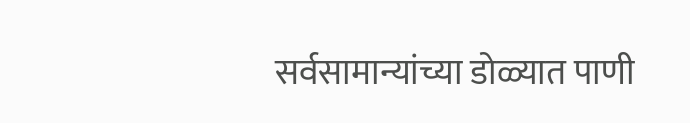सर्वसामान्यांच्या डोळ्यात पाणी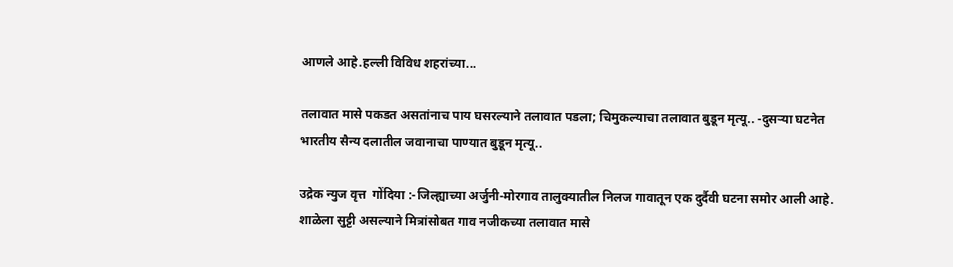आणले आहे.हल्ली विविध शहरांच्या...

तलावात मासे पकडत असतांनाच पाय घसरल्याने तलावात पडला; चिमुकल्याचा तलावात बुडून मृत्यू.. -दुसऱ्या घटनेत भारतीय सैन्य दलातील जवानाचा पाण्यात बुडून मृत्यू..

उद्रेक न्युज वृत्त  गोंदिया :-जिल्ह्याच्या अर्जुनी-मोरगाव तालुक्यातील निलज गावातून एक दुर्दैवी घटना समोर आली आहे. शाळेला सुट्टी असल्याने मित्रांसोबत गाव नजीकच्या तलावात मासे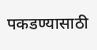पकडण्यासाठी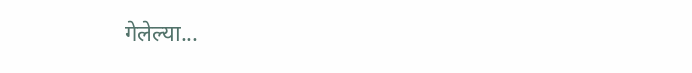गेलेल्या...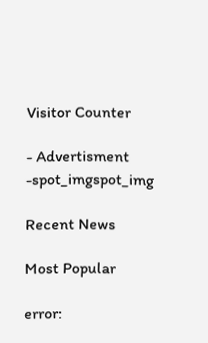Visitor Counter

- Advertisment -spot_imgspot_img

Recent News

Most Popular

error: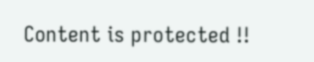Content is protected !!